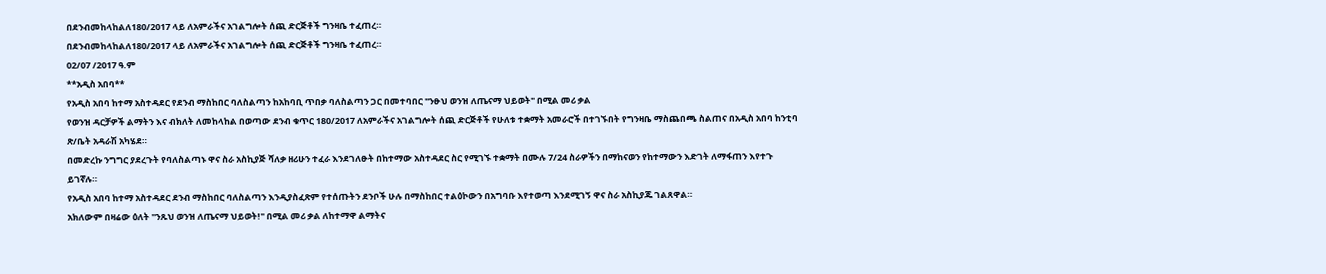በደንብመከላከልለ180/2017 ላይ ለአምራችና አገልግሎት ሰጪ ድርጅቶች ግንዛቤ ተፈጠረ።
በደንብመከላከልለ180/2017 ላይ ለአምራችና አገልግሎት ሰጪ ድርጅቶች ግንዛቤ ተፈጠረ።
02/07 /2017 ዓ.ም
**አዲስ አበባ**
የአዲስ አበባ ከተማ አስተዳደር የደንብ ማስከበር ባለስልጣን ከአከባቢ ጥበቃ ባለስልጣን ጋር በመተባበር "ንፁህ ወንዝ ለጤናማ ህይወት" በሚል መሪ ቃል
የወንዝ ዳርቻዎች ልማትን እና ብክለት ለመከላከል በወጣው ደንብ ቁጥር 180/2017 ለአምራችና አገልግሎት ሰጪ ድርጅቶች የሁለቱ ተቋማት አመራሮች በተገኙበት የግንዛቤ ማስጨበጫ ስልጠና በአዲስ አበባ ከንቲባ ጽ/ቤት አዳራሽ አካሄደ።
በመድረኩ ንግግር ያደረጉት የባለስልጣኑ ዋና ስራ አስኪያጅ ሻለቃ ዘሪሁን ተፈራ እንደገለፁት በከተማው አስተዳደር ስር የሚገኙ ተቋማት በሙሉ 7/24 ስራዎችን በማከናወን የከተማውን እድገት ለማፋጠን እየተጉ ይገኛሉ።
የአዲስ አበባ ከተማ አስተዳደር ደንብ ማስከበር ባለስልጣን እንዲያስፈጽም የተሰጡትን ደንቦች ሁሉ በማስከበር ተልዕኮውን በአግባቡ እየተወጣ እንደሚገኝ ዋና ስራ አስኪያጁ ገልጸዋል።
አክለውም በዛሬው ዕለት "ንጹህ ወንዝ ለጤናማ ህይወት!" በሚል መሪ ቃል ለከተማዋ ልማትና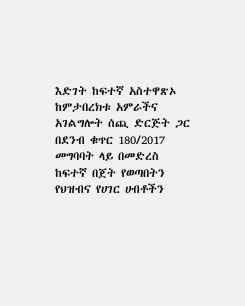እድገት ከፍተኛ አስተዋጽኦ ከምታበረክቱ አምራችና አገልግሎት ሰጪ ድርጅት ጋር በደንብ ቁጥር 180/2017 መግባባት ላይ በመድረስ ከፍተኛ በጀት የወጣበትን የህዝብና የሀገር ሀብቶችን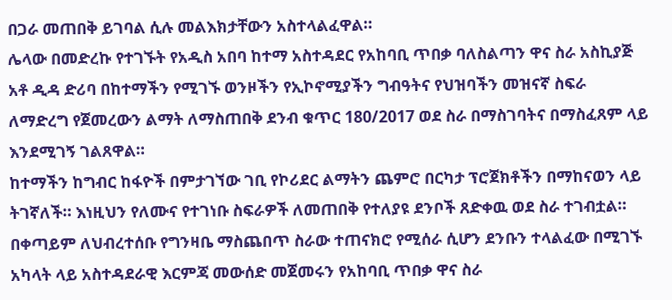በጋራ መጠበቅ ይገባል ሲሉ መልእክታቸውን አስተላልፈዋል።
ሌላው በመድረኩ የተገኙት የአዲስ አበባ ከተማ አስተዳደር የአከባቢ ጥበቃ ባለስልጣን ዋና ስራ አስኪያጅ አቶ ዲዳ ድሪባ በከተማችን የሚገኙ ወንዞችን የኢኮኖሚያችን ግብዓትና የህዝባችን መዝናኛ ስፍራ ለማድረግ የጀመረውን ልማት ለማስጠበቅ ደንብ ቁጥር 180/2017 ወደ ስራ በማስገባትና በማስፈጸም ላይ እንደሚገኝ ገልጸዋል።
ከተማችን ከግብር ከፋዮች በምታገኘው ገቢ የኮሪደር ልማትን ጨምሮ በርካታ ፕሮጀክቶችን በማከናወን ላይ ትገኛለች። እነዚህን የለሙና የተገነቡ ስፍራዎች ለመጠበቅ የተለያዩ ደንቦች ጸድቀዉ ወደ ስራ ተገብቷል።
በቀጣይም ለህብረተሰቡ የግንዛቤ ማስጨበጥ ስራው ተጠናክሮ የሚሰራ ሲሆን ደንቡን ተላልፈው በሚገኙ አካላት ላይ አስተዳደራዊ እርምጃ መውሰድ መጀመሩን የአከባቢ ጥበቃ ዋና ስራ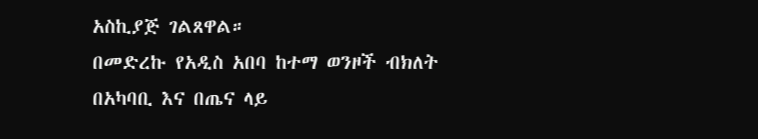አስኪያጅ ገልጸዋል።
በመድረኩ የአዲስ አበባ ከተማ ወንዞች ብክለት በአካባቢ እና በጤና ላይ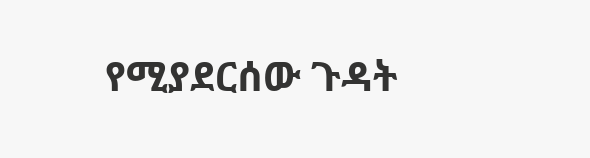የሚያደርሰው ጉዳት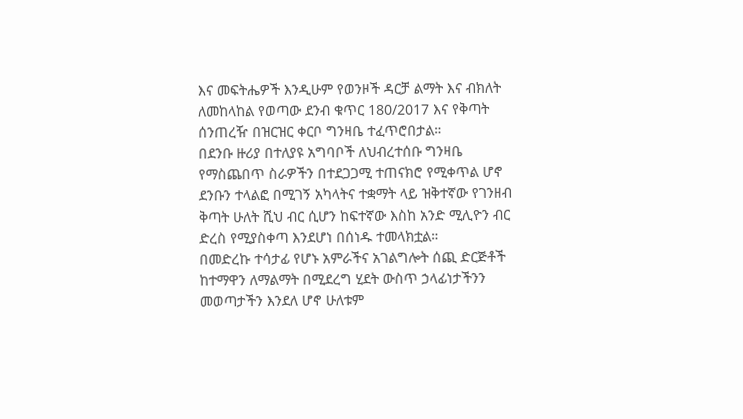እና መፍትሔዎች እንዲሁም የወንዞች ዳርቻ ልማት እና ብክለት ለመከላከል የወጣው ደንብ ቁጥር 180/2017 እና የቅጣት ሰንጠረዥ በዝርዝር ቀርቦ ግንዛቤ ተፈጥሮበታል።
በደንቡ ዙሪያ በተለያዩ አግባቦች ለህብረተሰቡ ግንዛቤ የማስጨበጥ ስራዎችን በተደጋጋሚ ተጠናክሮ የሚቀጥል ሆኖ ደንቡን ተላልፎ በሚገኝ አካላትና ተቋማት ላይ ዝቅተኛው የገንዘብ ቅጣት ሁለት ሺህ ብር ሲሆን ከፍተኛው እስከ አንድ ሚሊዮን ብር ድረስ የሚያስቀጣ እንደሆነ በሰነዱ ተመላክቷል።
በመድረኩ ተሳታፊ የሆኑ አምራችና አገልግሎት ሰጪ ድርጅቶች ከተማዋን ለማልማት በሚደረግ ሂደት ውስጥ ኃላፊነታችንን መወጣታችን እንደለ ሆኖ ሁለቱም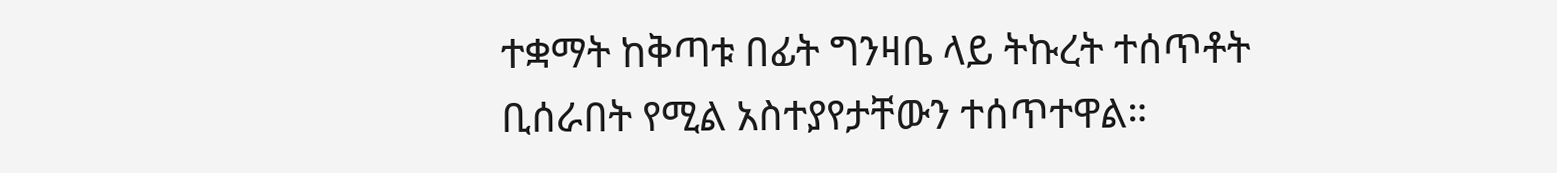ተቋማት ከቅጣቱ በፊት ግንዛቤ ላይ ትኩረት ተሰጥቶት ቢሰራበት የሚል አስተያየታቸውን ተሰጥተዋል።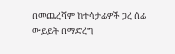በመጨረሻም ከተሳታፊዎች ጋረ ሰፊ ውይይት በማድረግ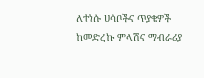ለተነሱ ሀሳቦችና ጥያቄዎች ከመድረኩ ምላሽና ማብራሪያ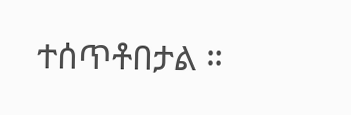ተሰጥቶበታል ።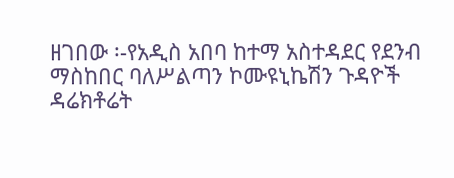ዘገበው ፡-የአዲስ አበባ ከተማ አስተዳደር የደንብ ማስከበር ባለሥልጣን ኮሙዩኒኬሽን ጉዳዮች ዳሬክቶሬት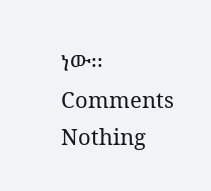ነው፡፡
Comments
Nothing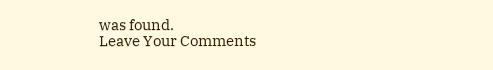was found.
Leave Your Comments